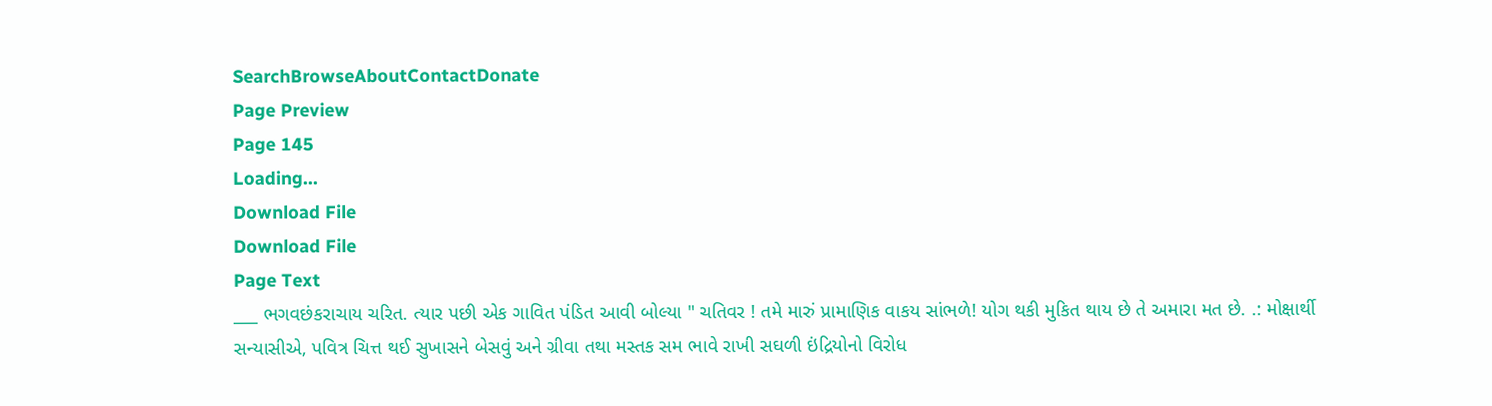SearchBrowseAboutContactDonate
Page Preview
Page 145
Loading...
Download File
Download File
Page Text
___ ભગવછંકરાચાય ચરિત. ત્યાર પછી એક ગાવિત પંડિત આવી બોલ્યા " ચતિવર ! તમે મારું પ્રામાણિક વાકય સાંભળે! યોગ થકી મુકિત થાય છે તે અમારા મત છે. .: મોક્ષાર્થી સન્યાસીએ, પવિત્ર ચિત્ત થઈ સુખાસને બેસવું અને ગ્રીવા તથા મસ્તક સમ ભાવે રાખી સઘળી ઇંદ્રિયોનો વિરોધ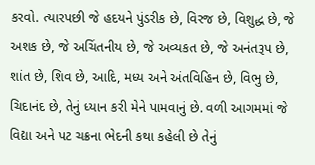કરવો. ત્યારપછી જે હદયને પુંડરીક છે, વિરજ છે, વિશુદ્ધ છે, જે અશક છે, જે અચિંતનીય છે, જે અવ્યકત છે, જે અનંતરૂપ છે, શાંત છે, શિવ છે, આદિ, મધ્ય અને અંતવિહિન છે, વિભુ છે, ચિદાનંદ છે, તેનું ધ્યાન કરી મેને પામવાનું છે. વળી આગમમાં જે વિદ્યા અને પટ ચક્રના ભેદની કથા કહેલી છે તેનું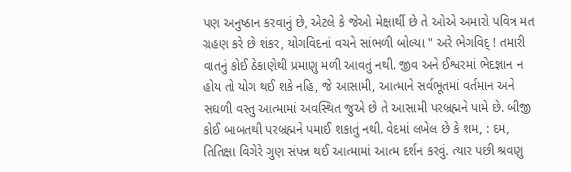પણ અનુષ્ઠાન કરવાનું છે, એટલે કે જેઓ મેક્ષાર્થી છે તે ઓએ અમારો પવિત્ર મત ગ્રહણ કરે છે શંકર, યોગવિદનાં વચને સાંભળી બોલ્યા " અરે ભેગવિદ્ ! તમારી વાતનું કોઈ ઠેકાણેથી પ્રમાણુ મળી આવતું નથી. જીવ અને ઈશ્વરમાં ભેદજ્ઞાન ન હોય તો યોગ થઈ શકે નહિ, જે આસામી, આત્માને સર્વભૂતમાં વર્તમાન અને સઘળી વસ્તુ આત્મામાં અવસ્થિત જુએ છે તે આસામી પરબ્રહ્મને પામે છે. બીજી કોઈ બાબતથી પરબ્રહ્મને પમાઈ શકાતું નથી. વેદમાં લખેલ છે કે શમ, : દમ, તિતિક્ષા વિગેરે ગુણ સંપન્ન થઈ આત્મામાં આત્મ દર્શન કરવું. ત્યાર પછી શ્રવણુ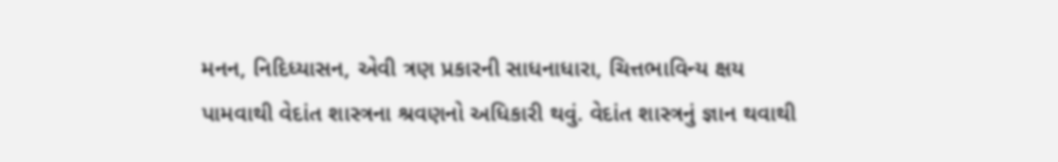મનન, નિદિધ્યાસન, એવી ત્રણ પ્રકારની સાધનાધારા, ચિત્તભાવિન્ય ક્ષય પામવાથી વેદાંત શાસ્ત્રના શ્રવણનો અધિકારી થવું. વેદાંત શાસ્ત્રનું જ્ઞાન થવાથી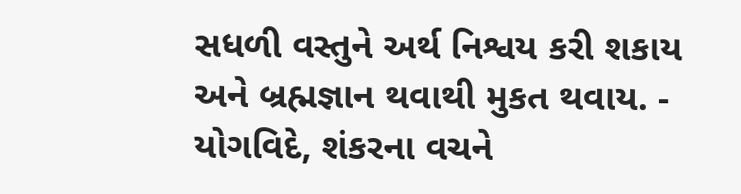સધળી વસ્તુને અર્થ નિશ્વય કરી શકાય અને બ્રહ્મજ્ઞાન થવાથી મુકત થવાય. - યોગવિદે, શંકરના વચને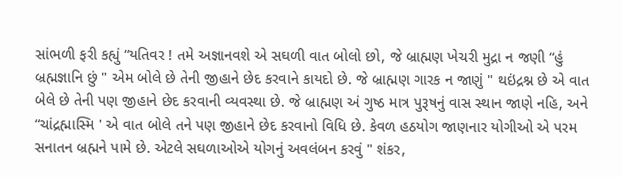સાંભળી ફરી કહ્યું “યતિવર ! તમે અજ્ઞાનવશે એ સઘળી વાત બોલો છો, જે બ્રાહ્મણ ખેચરી મુદ્રા ન જણી “હું બ્રહ્મજ્ઞાનિ છું " એમ બોલે છે તેની જીહાને છેદ કરવાને કાયદો છે. જે બ્રાહ્મણ ગારક ન જાણું " થઇંદ્રશ્ન છે એ વાત બેલે છે તેની પણ જીહાને છેદ કરવાની વ્યવસ્થા છે. જે બ્રાહ્મણ અં ગુષ્ઠ માત્ર પુરૂષનું વાસ સ્થાન જાણે નહિ, અને “ચાંદ્રહ્માસ્મિ ' એ વાત બોલે તને પણ જીહાને છેદ કરવાનો વિધિ છે. કેવળ હઠયોગ જાણનાર યોગીઓ એ પરમ સનાતન બ્રહ્મને પામે છે. એટલે સઘળાઓએ યોગનું અવલંબન કરવું " શંકર,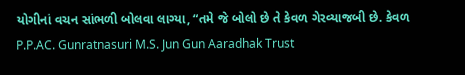યોગીનાં વચન સાંભળી બોલવા લાગ્યા, “તમે જે બોલો છે તે કેવળ ગેરવ્યાજબી છે. કેવળ P.P.AC. Gunratnasuri M.S. Jun Gun Aaradhak Trust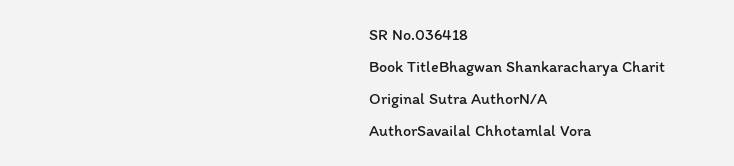SR No.036418
Book TitleBhagwan Shankaracharya Charit
Original Sutra AuthorN/A
AuthorSavailal Chhotamlal Vora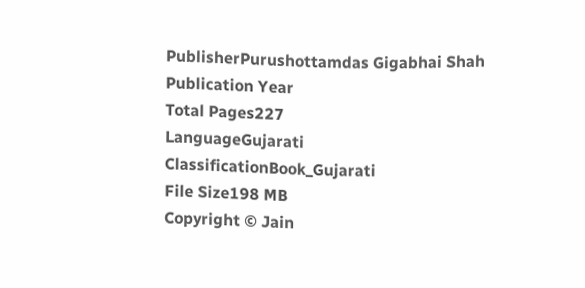PublisherPurushottamdas Gigabhai Shah
Publication Year
Total Pages227
LanguageGujarati
ClassificationBook_Gujarati
File Size198 MB
Copyright © Jain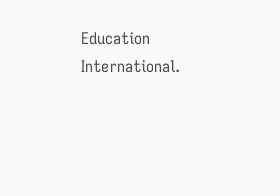Education International.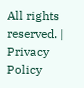All rights reserved. | Privacy Policy